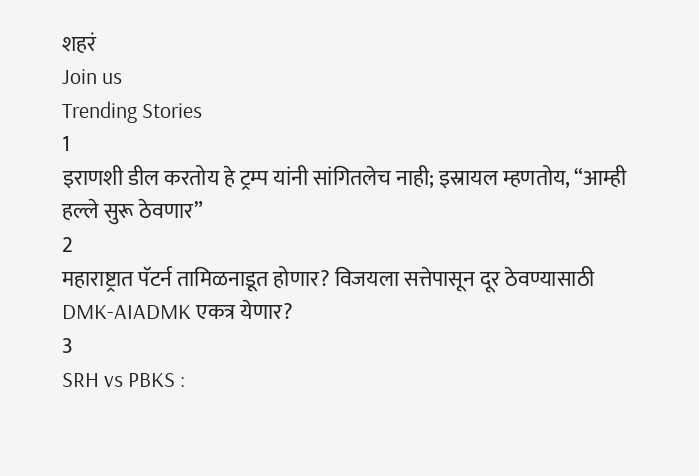शहरं
Join us
Trending Stories
1
इराणशी डील करतोय हे ट्रम्प यांनी सांगितलेच नाही; इस्रायल म्हणतोय, “आम्ही हल्ले सुरू ठेवणार”
2
महाराष्ट्रात पॅटर्न तामिळनाडूत होणार? विजयला सत्तेपासून दूर ठेवण्यासाठी DMK-AIADMK एकत्र येणार?
3
SRH vs PBKS :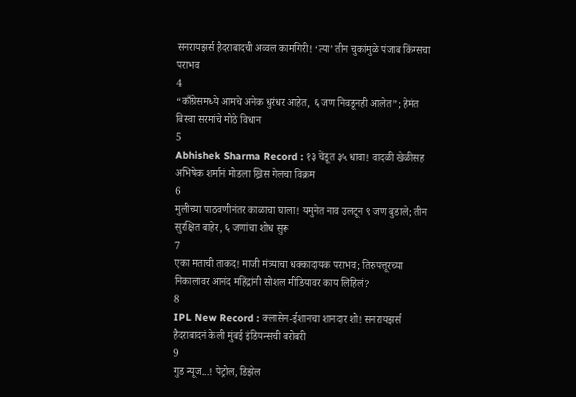सनरायझर्स हैदराबादची अव्वल कामगिरी! ‘त्या’ तीन चुकांमुळे पंजाब किंग्सचा पराभव
4
“काँग्रेसमध्ये आमचे अनेक धुरंधर आहेत, ६ जण निवडूनही आलेत”; हेमंत बिस्वा सरमांचे मोठे विधान
5
Abhishek Sharma Record : १३ चेंडूत ३५ धावा! वादळी खेळीसह अभिषेक शर्मानं मोडला ख्रिस गेलचा विक्रम
6
मुलीच्या पाठवणीनंतर काळाचा घाला! यमुनेत नाव उलटून ९ जण बुडाले; तीन सुरक्षित बाहेर, ६ जणांचा शोध सुरू
7
एका मताची ताकद! माजी मंत्र्याचा धक्कादायक पराभव; तिरुपत्तूरच्या निकालावर आनंद महिंद्रांनी सोशल मीडियावर काय लिहिलं?
8
IPL New Record : क्लासेन-ईशानचा शानदार शो! सनरायझर्स हैदराबादनं केली मुंबई इंडियन्सची बरोबरी
9
गुड न्यूज...! पेट्रोल, डिझेल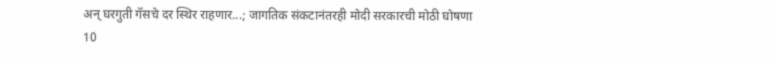अन् घरगुती गॅसचे दर स्थिर राहणार...; जागतिक संकटानंतरही मोदी सरकारची मोठी घोषणा
10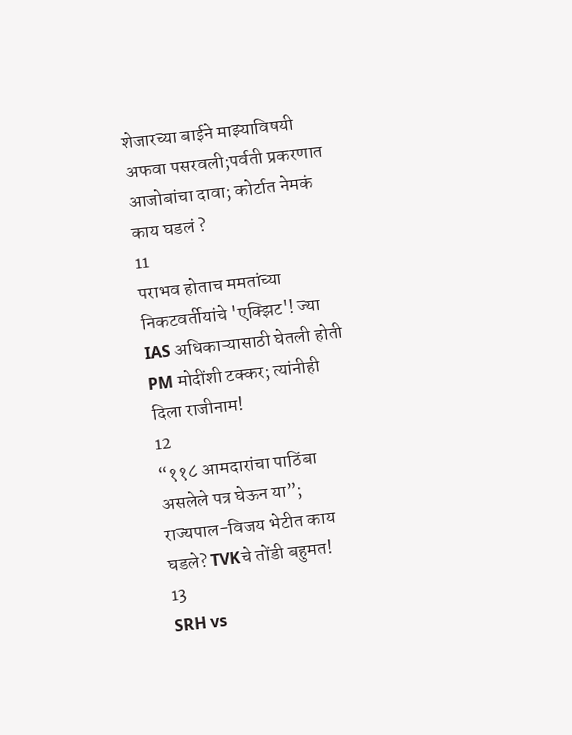शेजारच्या बाईने माझ्याविषयी अफवा पसरवली;पर्वती प्रकरणात आजोबांचा दावा; कोर्टात नेमकं काय घडलं ?
11
पराभव होताच ममतांच्या निकटवर्तीयांचे 'एक्झिट'! ज्या IAS अधिकाऱ्यासाठी घेतली होती PM मोदींशी टक्कर; त्यांनीही दिला राजीनाम!
12
“११८ आमदारांचा पाठिंबा असलेले पत्र घेऊन या”; राज्यपाल-विजय भेटीत काय घडले? TVKचे तोंडी बहुमत!
13
SRH vs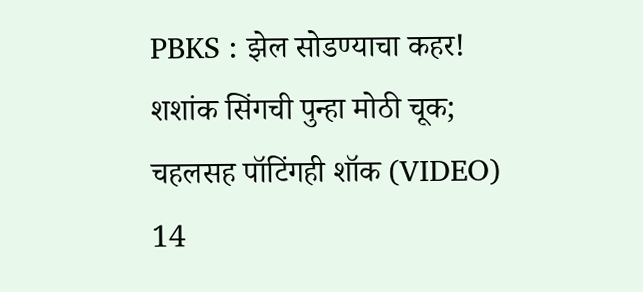PBKS : झेल सोडण्याचा कहर! शशांक सिंगची पुन्हा मोठी चूक; चहलसह पॉटिंगही शॉक (VIDEO)
14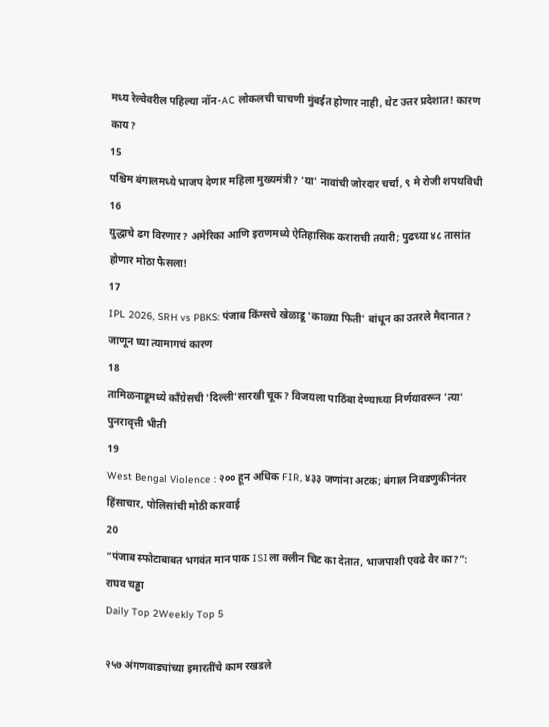मध्य रेल्वेवरील पहिल्या नॉन-AC लोकलची चाचणी मुंबईत होणार नाही, थेट उत्तर प्रदेशात! कारण काय?
15
पश्चिम बंगालमध्ये भाजप देणार महिला मुख्यमंत्री? 'या' नावांची जोरदार चर्चा, ९ मे रोजी शपथविधी
16
युद्धाचे ढग विरणार? अमेरिका आणि इराणमध्ये ऐतिहासिक कराराची तयारी; पुढच्या ४८ तासांत होणार मोठा फैसला!
17
IPL 2026, SRH vs PBKS: पंजाब किंग्सचे खेळाडू 'काळ्या फिती' बांधून का उतरले मैदानात? जाणून घ्या त्यामागचं कारण
18
तामिळनाडूमध्ये काँग्रेसची 'दिल्ली'सारखी चूक? विजयला पाठिंबा देण्याच्या निर्णयावरून 'त्या' पुनरावृत्ती भीती
19
West Bengal Violence : २०० हून अधिक FIR, ४३३ जणांना अटक; बंगाल निवडणुकीनंतर हिंसाचार, पोलिसांची मोठी कारवाई
20
“पंजाब स्फोटाबाबत भगवंत मान पाक ISIला क्लीन चिट का देतात, भाजपाशी एवढे वैर का?”: राघव चड्ढा
Daily Top 2Weekly Top 5

२५७ अंगणवाड्यांच्या इमारतींचे काम रखडले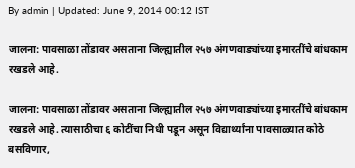By admin | Updated: June 9, 2014 00:12 IST

जालना: पावसाळा तोंडावर असताना जिल्ह्यातील २५७ अंगणवाड्यांच्या इमारतींचे बांधकाम रखडले आहे.

जालना: पावसाळा तोंडावर असताना जिल्ह्यातील २५७ अंगणवाड्यांच्या इमारतींचे बांधकाम रखडले आहे. त्यासाठीचा ६ कोटींचा निधी पडून असून विद्यार्थ्यांना पावसाळ्यात कोठे बसविणार,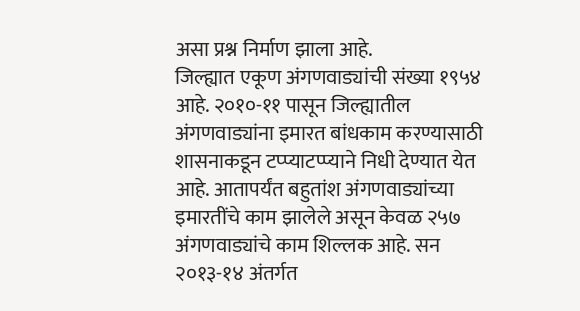असा प्रश्न निर्माण झाला आहे.
जिल्ह्यात एकूण अंगणवाड्यांची संख्या १९५४ आहे. २०१०-११ पासून जिल्ह्यातील अंगणवाड्यांना इमारत बांधकाम करण्यासाठी शासनाकडून टप्प्याटप्प्याने निधी देण्यात येत आहे. आतापर्यंत बहुतांश अंगणवाड्यांच्या इमारतींचे काम झालेले असून केवळ २५७ अंगणवाड्यांचे काम शिल्लक आहे. सन २०१३-१४ अंतर्गत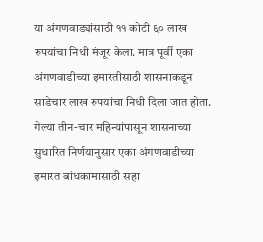या अंगणवाड्यांसाठी ११ कोटी ६० लाख रुपयांचा निधी मंजूर केला. मात्र पूर्वी एका अंगणवाडीच्या इमारतीसाठी शासनाकडून साडेचार लाख रुपयांचा निधी दिला जात होता. गेल्या तीन-चार महिन्यांपासून शासनाच्या सुधारित निर्णयानुसार एका अंगणवाडीच्या इमारत बांधकामासाठी सहा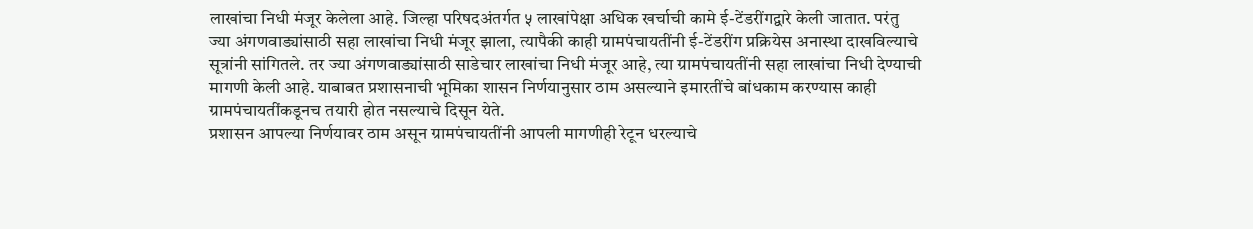लाखांचा निधी मंजूर केलेला आहे. जिल्हा परिषदअंतर्गत ५ लाखांपेक्षा अधिक खर्चाची कामे ई-टेंडरींगद्वारे केली जातात. परंतु ज्या अंगणवाड्यांसाठी सहा लाखांचा निधी मंजूर झाला, त्यापैकी काही ग्रामपंचायतींनी ई-टेंडरींग प्रक्रियेस अनास्था दाखविल्याचे सूत्रांनी सांगितले. तर ज्या अंगणवाड्यांसाठी साडेचार लाखांचा निधी मंजूर आहे, त्या ग्रामपंचायतींनी सहा लाखांचा निधी देण्याची मागणी केली आहे. याबाबत प्रशासनाची भूमिका शासन निर्णयानुसार ठाम असल्याने इमारतींचे बांधकाम करण्यास काही ग्रामपंचायतींकडूनच तयारी होत नसल्याचे दिसून येते.
प्रशासन आपल्या निर्णयावर ठाम असून ग्रामपंचायतींनी आपली मागणीही रेटून धरल्याचे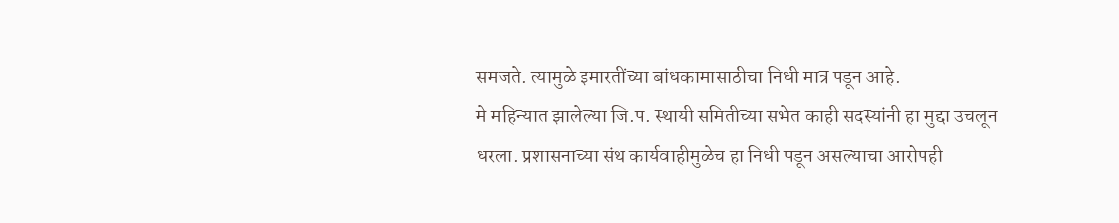समजते. त्यामुळे इमारतींच्या बांधकामासाठीचा निधी मात्र पडून आहे.
मे महिन्यात झालेल्या जि.प. स्थायी समितीच्या सभेत काही सदस्यांनी हा मुद्दा उचलून धरला. प्रशासनाच्या संथ कार्यवाहीमुळेच हा निधी पडून असल्याचा आरोपही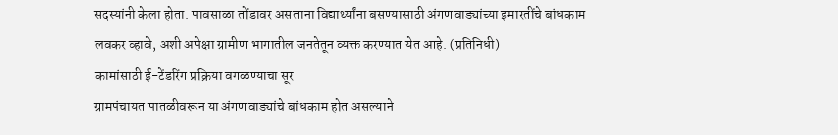सदस्यांनी केला होता. पावसाळा तोंडावर असताना विद्यार्थ्यांना बसण्यासाठी अंगणवाड्यांच्या इमारतींचे बांधकाम लवकर व्हावे, अशी अपेक्षा ग्रामीण भागातील जनतेतून व्यक्त करण्यात येत आहे. (प्रतिनिधी)
कामांसाठी ई-टेंडरिंग प्रक्रिया वगळण्याचा सूर
ग्रामपंचायत पातळीवरून या अंगणवाड्यांचे बांधकाम होत असल्याने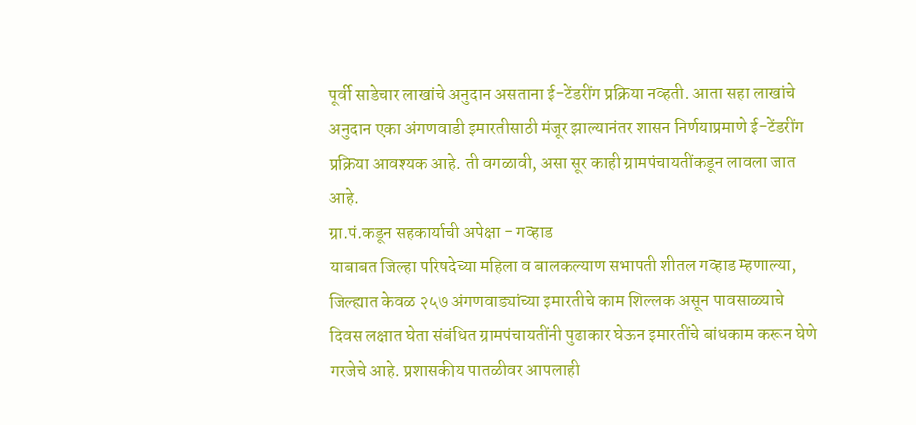पूर्वी साडेचार लाखांचे अनुदान असताना ई-टेंडरींग प्रक्रिया नव्हती. आता सहा लाखांचे अनुदान एका अंगणवाडी इमारतीसाठी मंजूर झाल्यानंतर शासन निर्णयाप्रमाणे ई-टेंडरींग प्रक्रिया आवश्यक आहे. ती वगळावी, असा सूर काही ग्रामपंचायतींकडून लावला जात आहे.
ग्रा.पं.कडून सहकार्याची अपेक्षा - गव्हाड
याबाबत जिल्हा परिषदेच्या महिला व बालकल्याण सभापती शीतल गव्हाड म्हणाल्या, जिल्ह्यात केवळ २५७ अंगणवाड्यांच्या इमारतीचे काम शिल्लक असून पावसाळ्याचे दिवस लक्षात घेता संबंधित ग्रामपंचायतींनी पुढाकार घेऊन इमारतींचे बांधकाम करून घेणे गरजेचे आहे. प्रशासकीय पातळीवर आपलाही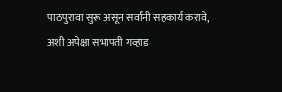पाठपुरावा सुरू असून सर्वांनी सहकार्य करावे, अशी अपेक्षा सभापती गव्हाड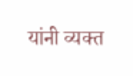यांनी व्यक्त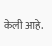केली आहे.